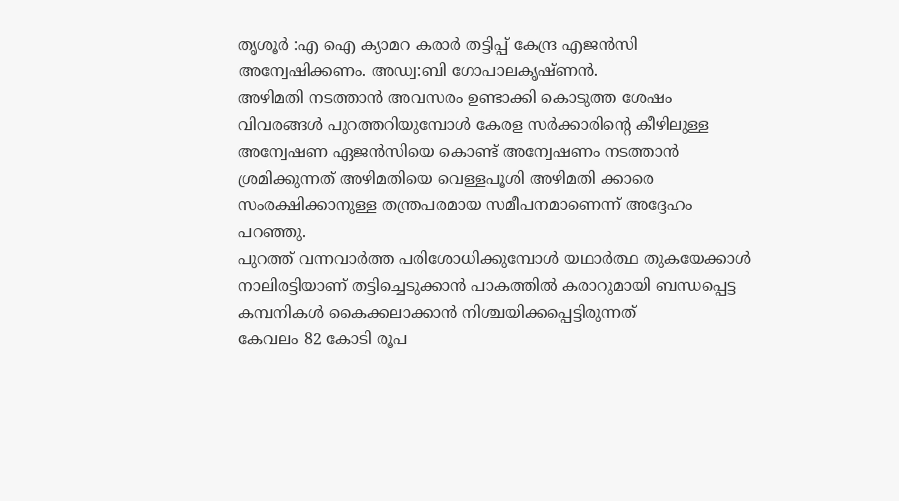തൃശൂർ :എ ഐ ക്യാമറ കരാർ തട്ടിപ്പ് കേന്ദ്ര എജൻസി അന്വേഷിക്കണം. അഡ്വ:ബി ഗോപാലകൃഷ്ണൻ.
അഴിമതി നടത്താൻ അവസരം ഉണ്ടാക്കി കൊടുത്ത ശേഷം വിവരങ്ങൾ പുറത്തറിയുമ്പോൾ കേരള സർക്കാരിന്റെ കീഴിലുള്ള അന്വേഷണ ഏജൻസിയെ കൊണ്ട് അന്വേഷണം നടത്താൻ ശ്രമിക്കുന്നത് അഴിമതിയെ വെള്ളപൂശി അഴിമതി ക്കാരെ സംരക്ഷിക്കാനുള്ള തന്ത്രപരമായ സമീപനമാണെന്ന് അദ്ദേഹം പറഞ്ഞു.
പുറത്ത് വന്നവാർത്ത പരിശോധിക്കുമ്പോൾ യഥാർത്ഥ തുകയേക്കാൾ നാലിരട്ടിയാണ് തട്ടിച്ചെടുക്കാൻ പാകത്തിൽ കരാറുമായി ബന്ധപ്പെട്ട കമ്പനികൾ കൈക്കലാക്കാൻ നിശ്ചയിക്കപ്പെട്ടിരുന്നത്
കേവലം 82 കോടി രൂപ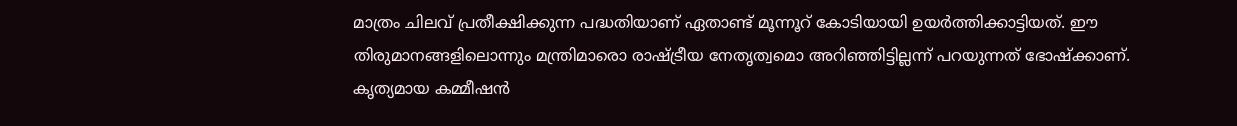മാത്രം ചിലവ് പ്രതീക്ഷിക്കുന്ന പദ്ധതിയാണ് ഏതാണ്ട് മൂന്നൂറ് കോടിയായി ഉയർത്തിക്കാട്ടിയത്. ഈ തിരുമാനങ്ങളിലൊന്നും മന്ത്രിമാരൊ രാഷ്ട്രീയ നേതൃത്വമൊ അറിഞ്ഞിട്ടില്ലന്ന് പറയുന്നത് ഭോഷ്ക്കാണ്.
കൃത്യമായ കമ്മീഷൻ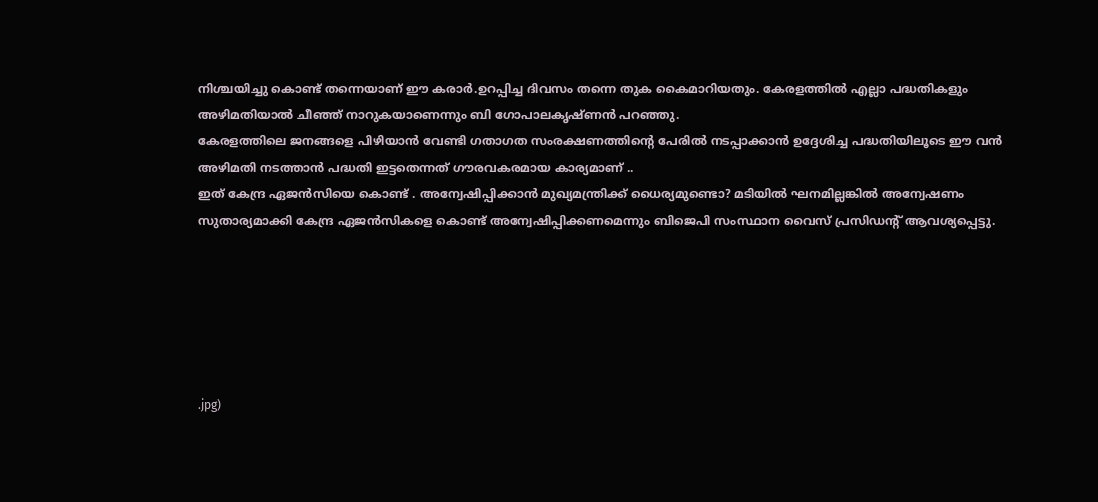നിശ്ചയിച്ചു കൊണ്ട് തന്നെയാണ് ഈ കരാർ.ഉറപ്പിച്ച ദിവസം തന്നെ തുക കൈമാറിയതും. കേരളത്തിൽ എല്ലാ പദ്ധതികളും അഴിമതിയാൽ ചീഞ്ഞ് നാറുകയാണെന്നും ബി ഗോപാലകൃഷ്ണൻ പറഞ്ഞു.
കേരളത്തിലെ ജനങ്ങളെ പിഴിയാൻ വേണ്ടി ഗതാഗത സംരക്ഷണത്തിന്റെ പേരിൽ നടപ്പാക്കാൻ ഉദ്ദേശിച്ച പദ്ധതിയിലൂടെ ഈ വൻ അഴിമതി നടത്താൻ പദ്ധതി ഇട്ടതെന്നത് ഗൗരവകരമായ കാര്യമാണ് ..
ഇത് കേന്ദ്ര ഏജൻസിയെ കൊണ്ട് . അന്വേഷിപ്പിക്കാൻ മുഖ്യമന്ത്രിക്ക് ധൈര്യമുണ്ടൊ? മടിയിൽ ഘനമില്ലങ്കിൽ അന്വേഷണം സുതാര്യമാക്കി കേന്ദ്ര ഏജൻസികളെ കൊണ്ട് അന്വേഷിപ്പിക്കണമെന്നും ബിജെപി സംസ്ഥാന വൈസ് പ്രസിഡന്റ് ആവശ്യപ്പെട്ടു.






.jpg)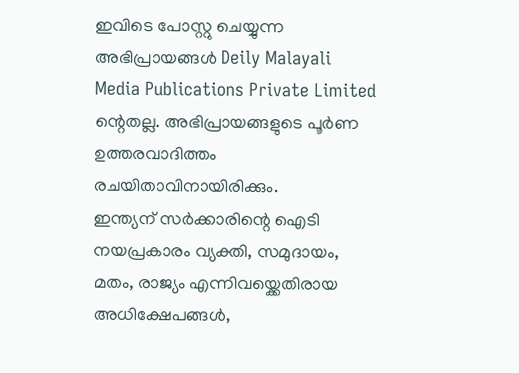ഇവിടെ പോസ്റ്റു ചെയ്യുന്ന അഭിപ്രായങ്ങൾ Deily Malayali Media Publications Private Limited ന്റെതല്ല. അഭിപ്രായങ്ങളുടെ പൂർണ ഉത്തരവാദിത്തം രചയിതാവിനായിരിക്കും.
ഇന്ത്യന് സർക്കാരിന്റെ ഐടി നയപ്രകാരം വ്യക്തി, സമുദായം, മതം, രാജ്യം എന്നിവയ്ക്കെതിരായ അധിക്ഷേപങ്ങൾ,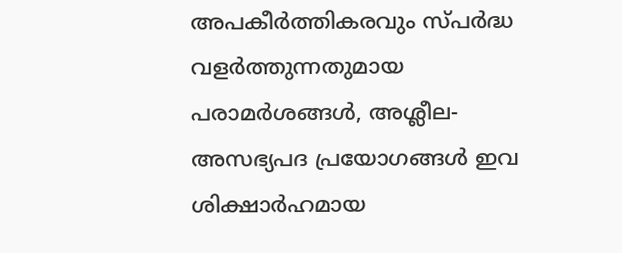അപകീർത്തികരവും സ്പർദ്ധ വളർത്തുന്നതുമായ പരാമർശങ്ങൾ, അശ്ലീല-അസഭ്യപദ പ്രയോഗങ്ങൾ ഇവ ശിക്ഷാർഹമായ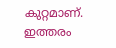കുറ്റമാണ്. ഇത്തരം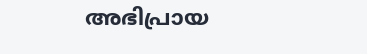അഭിപ്രായ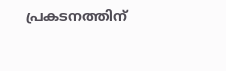പ്രകടനത്തിന്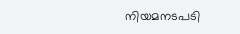നിയമനടപടി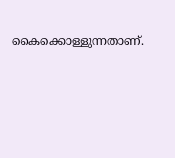കൈക്കൊള്ളുന്നതാണ്.